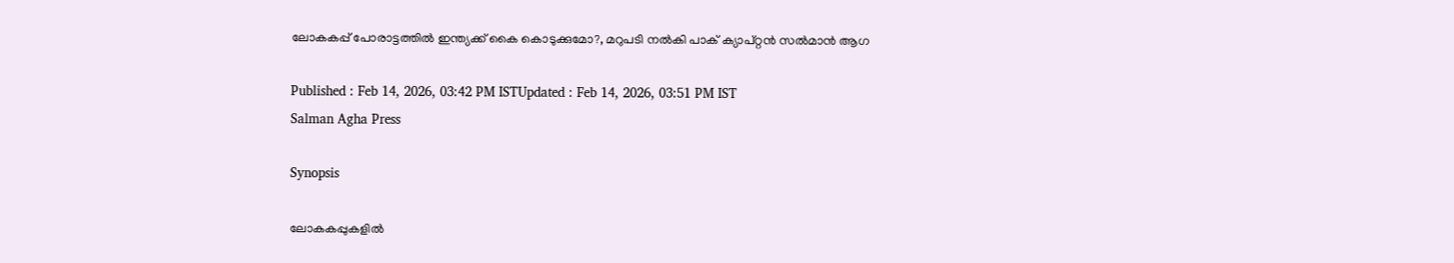ലോകകപ്പ് പോരാട്ടത്തില്‍ ഇന്ത്യക്ക് കൈ കൊടുക്കുമോ?, മറുപടി നല്‍കി പാക് ക്യാപ്റ്റൻ സല്‍മാന്‍ ആഗ

Published : Feb 14, 2026, 03:42 PM ISTUpdated : Feb 14, 2026, 03:51 PM IST
Salman Agha Press

Synopsis

ലോകകപ്പുകളിൽ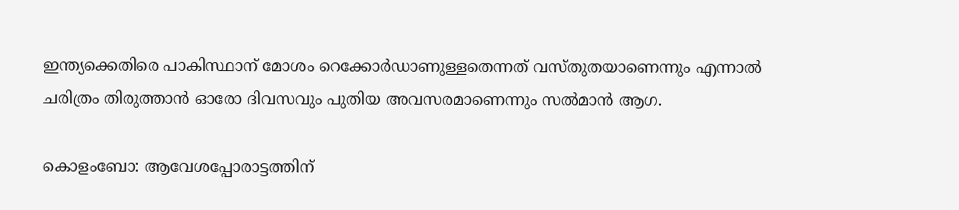ഇന്ത്യക്കെതിരെ പാകിസ്ഥാന് മോശം റെക്കോർഡാണുള്ളതെന്നത് വസ്തുതയാണെന്നും എന്നാൽ ചരിത്രം തിരുത്താൻ ഓരോ ദിവസവും പുതിയ അവസരമാണെന്നും സല്‍മാന്‍ ആഗ.

കൊളംബോ: ആവേശപ്പോരാട്ടത്തിന്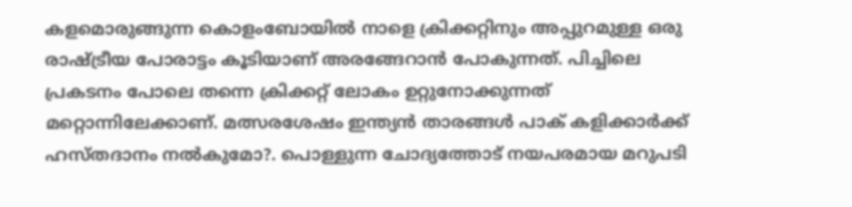കളമൊരുങ്ങുന്ന കൊളംബോയിൽ നാളെ ക്രിക്കറ്റിനും അപ്പുറമുള്ള ഒരു രാഷ്ട്രീയ പോരാട്ടം കൂടിയാണ് അരങ്ങേറാൻ പോകുന്നത്. പിച്ചിലെ പ്രകടനം പോലെ തന്നെ ക്രിക്കറ്റ് ലോകം ഉറ്റുനോക്കുന്നത് മറ്റൊന്നിലേക്കാണ്. മത്സരശേഷം ഇന്ത്യൻ താരങ്ങൾ പാക് കളിക്കാർക്ക് ഹസ്തദാനം നൽകുമോ?. പൊള്ളുന്ന ചോദ്യത്തോട് നയപരമായ മറുപടി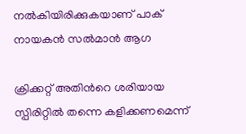നൽകിയിരിക്കുകയാണ് പാക് നായകൻ സൽമാൻ ആഗ

ക്രിക്കറ്റ് അതിന്‍റെ ശരിയായ സ്പിരിറ്റിൽ തന്നെ കളിക്കണമെന്ന്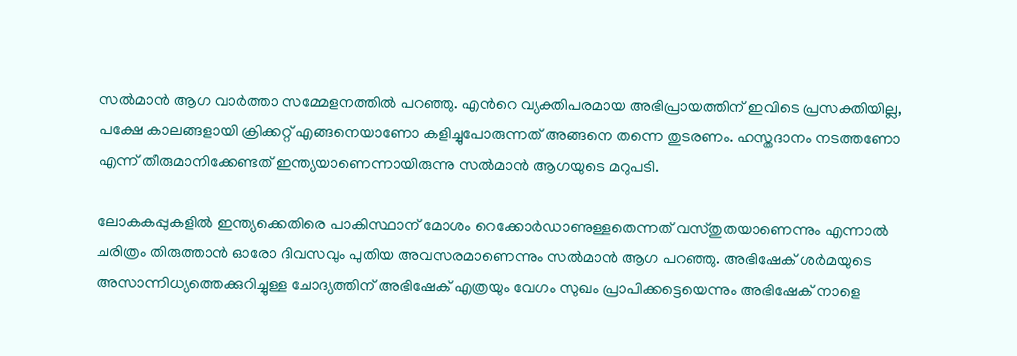സല്‍മാന്‍ ആഗ വാര്‍ത്താ സമ്മേളനത്തില്‍ പറഞ്ഞു. എന്‍റെ വ്യക്തിപരമായ അഭിപ്രായത്തിന് ഇവിടെ പ്രസക്തിയില്ല, പക്ഷേ കാലങ്ങളായി ക്രിക്കറ്റ് എങ്ങനെയാണോ കളിച്ചുപോരുന്നത് അങ്ങനെ തന്നെ തുടരണം. ഹസ്തദാനം നടത്തണോ എന്ന് തീരുമാനിക്കേണ്ടത് ഇന്ത്യയാണെന്നായിരുന്നു സല്‍മാന്‍ ആഗയുടെ മറുപടി.

ലോകകപ്പുകളിൽ ഇന്ത്യക്കെതിരെ പാകിസ്ഥാന് മോശം റെക്കോർഡാണുള്ളതെന്നത് വസ്തുതയാണെന്നും എന്നാൽ ചരിത്രം തിരുത്താൻ ഓരോ ദിവസവും പുതിയ അവസരമാണെന്നും സല്‍മാന്‍ ആഗ പറഞ്ഞു. അഭിഷേക് ശര്‍മയുടെ അസാന്നിധ്യത്തെക്കുറിച്ചുള്ള ചോദ്യത്തിന് അഭിഷേക് എത്രയും വേഗം സുഖം പ്രാപിക്കട്ടെയെന്നും അഭിഷേക് നാളെ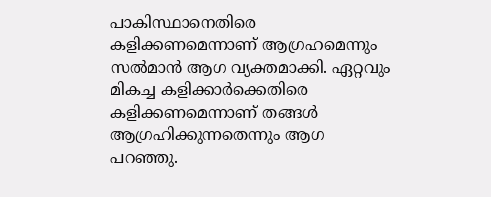പാകിസ്ഥാനെതിരെ കളിക്കണമെന്നാണ് ആഗ്രഹമെന്നും സല്‍മാന്‍ ആഗ വ്യക്തമാക്കി. ഏറ്റവും മികച്ച കളിക്കാര്‍ക്കെതിരെ കളിക്കണമെന്നാണ് തങ്ങള്‍ ആഗ്രഹിക്കുന്നതെന്നും ആഗ പറഞ്ഞു.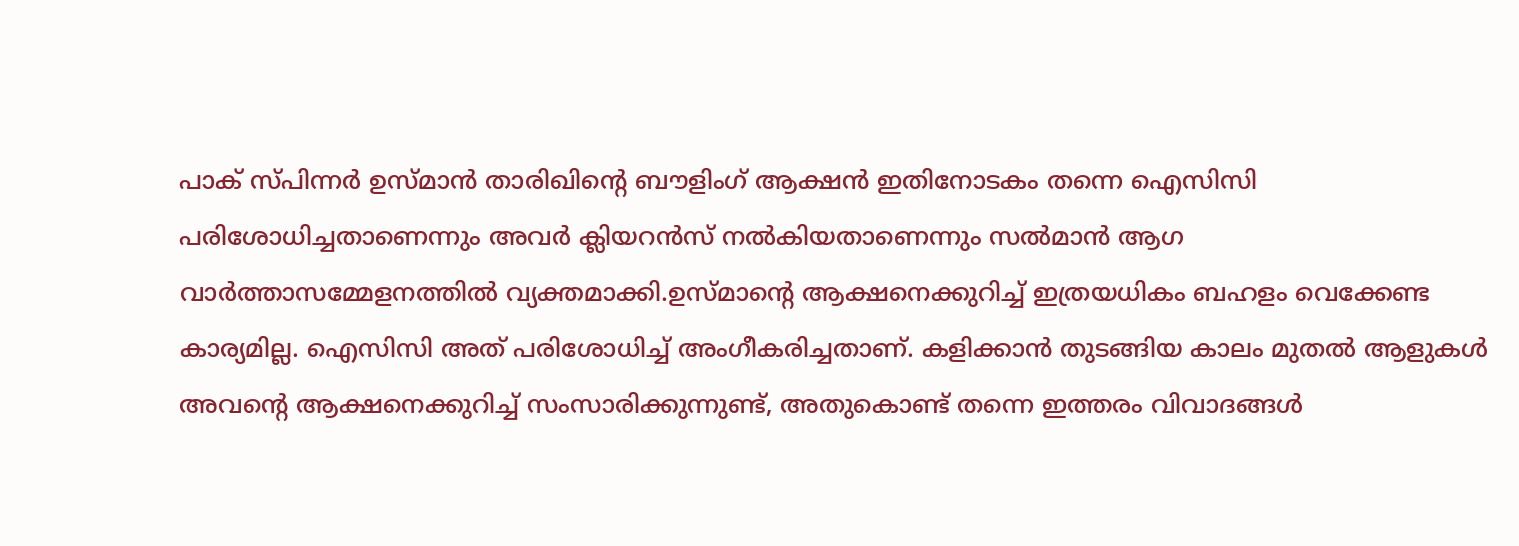പാക് സ്പിന്നര്‍ ഉസ്മാൻ താരിഖിന്‍റെ ബൗളിംഗ് ആക്ഷൻ ഇതിനോടകം തന്നെ ഐസിസി പരിശോധിച്ചതാണെന്നും അവർ ക്ലിയറൻസ് നൽകിയതാണെന്നും സൽമാൻ ആഗ വാർത്താസമ്മേളനത്തിൽ വ്യക്തമാക്കി.ഉസ്മാന്‍റെ ആക്ഷനെക്കുറിച്ച് ഇത്രയധികം ബഹളം വെക്കേണ്ട കാര്യമില്ല. ഐസിസി അത് പരിശോധിച്ച് അംഗീകരിച്ചതാണ്. കളിക്കാൻ തുടങ്ങിയ കാലം മുതൽ ആളുകൾ അവന്‍റെ ആക്ഷനെക്കുറിച്ച് സംസാരിക്കുന്നുണ്ട്, അതുകൊണ്ട് തന്നെ ഇത്തരം വിവാദങ്ങൾ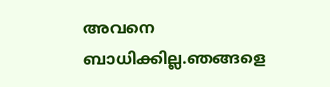അവനെ ബാധിക്കില്ല.ഞങ്ങളെ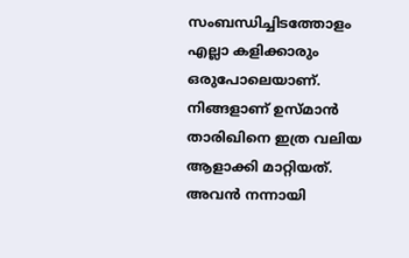സംബന്ധിച്ചിടത്തോളം എല്ലാ കളിക്കാരും ഒരുപോലെയാണ്. നിങ്ങളാണ് ഉസ്മാൻ താരിഖിനെ ഇത്ര വലിയ ആളാക്കി മാറ്റിയത്. അവൻ നന്നായി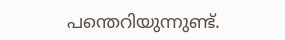പന്തെറിയുന്നുണ്ട്.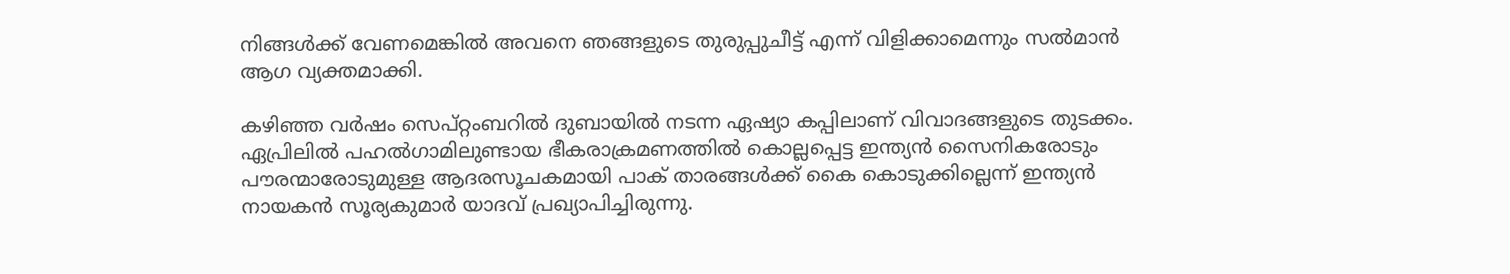നിങ്ങൾക്ക് വേണമെങ്കിൽ അവനെ ഞങ്ങളുടെ തുരുപ്പുചീട്ട് എന്ന് വിളിക്കാമെന്നും സല്‍മാന്‍ ആഗ വ്യക്തമാക്കി.

കഴിഞ്ഞ വർഷം സെപ്റ്റംബറിൽ ദുബായിൽ നടന്ന ഏഷ്യാ കപ്പിലാണ് വിവാദങ്ങളുടെ തുടക്കം. ഏപ്രിലിൽ പഹൽഗാമിലുണ്ടായ ഭീകരാക്രമണത്തിൽ കൊല്ലപ്പെട്ട ഇന്ത്യൻ സൈനികരോടും പൗരന്മാരോടുമുള്ള ആദരസൂചകമായി പാക് താരങ്ങൾക്ക് കൈ കൊടുക്കില്ലെന്ന് ഇന്ത്യൻ നായകൻ സൂര്യകുമാർ യാദവ് പ്രഖ്യാപിച്ചിരുന്നു.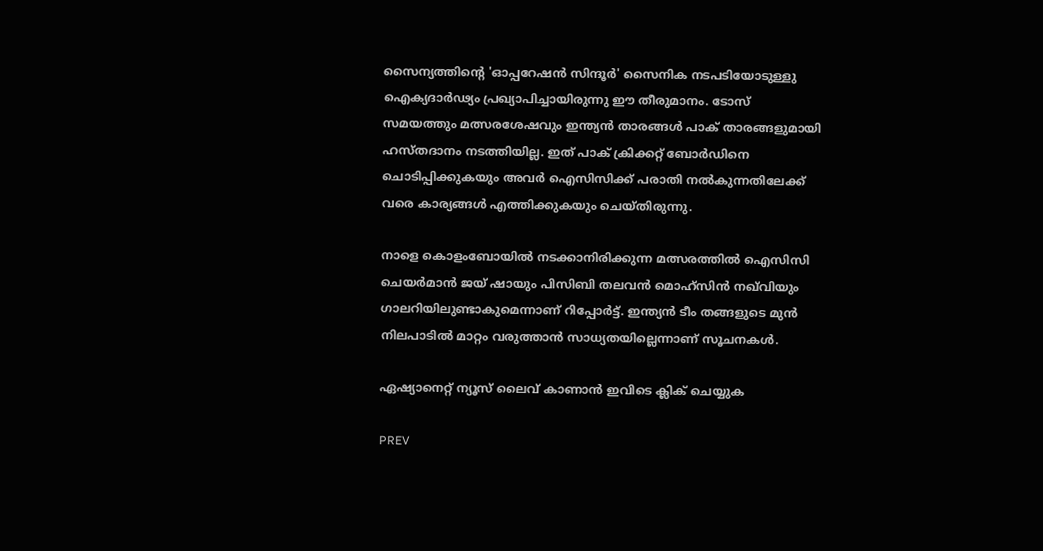സൈന്യത്തിന്‍റെ 'ഓപ്പറേഷൻ സിന്ദൂർ' സൈനിക നടപടിയോടുള്ളു ഐക്യദാർഢ്യം പ്രഖ്യാപിച്ചായിരുന്നു ഈ തീരുമാനം. ടോസ് സമയത്തും മത്സരശേഷവും ഇന്ത്യൻ താരങ്ങൾ പാക് താരങ്ങളുമായി ഹസ്തദാനം നടത്തിയില്ല. ഇത് പാക് ക്രിക്കറ്റ് ബോർഡിനെ ചൊടിപ്പിക്കുകയും അവർ ഐസിസിക്ക് പരാതി നൽകുന്നതിലേക്ക് വരെ കാര്യങ്ങൾ എത്തിക്കുകയും ചെയ്തിരുന്നു.

നാളെ കൊളംബോയിൽ നടക്കാനിരിക്കുന്ന മത്സരത്തിൽ ഐസിസി ചെയര്‍മാന്‍ ജയ് ഷായും പിസിബി തലവൻ മൊഹ്സിൻ നഖ്‌വിയും ഗാലറിയിലുണ്ടാകുമെന്നാണ് റിപ്പോർട്ട്. ഇന്ത്യൻ ടീം തങ്ങളുടെ മുൻ നിലപാടിൽ മാറ്റം വരുത്താൻ സാധ്യതയില്ലെന്നാണ് സൂചനകൾ.

ഏഷ്യാനെറ്റ് ന്യൂസ് ലൈവ് കാണാന്‍ ഇവിടെ ക്ലിക് ചെയ്യുക

PREV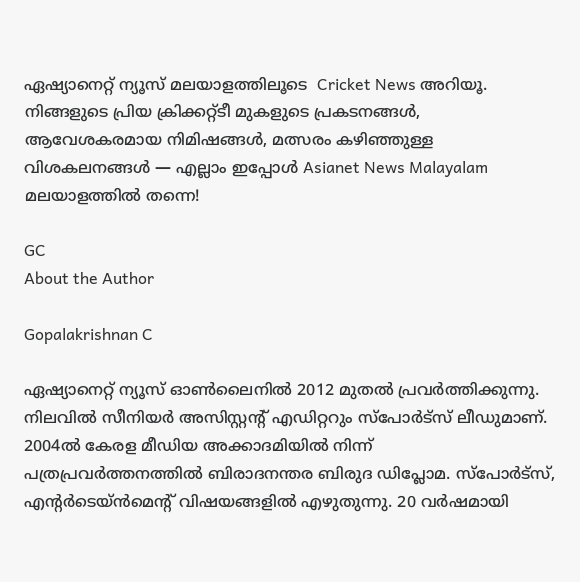ഏഷ്യാനെറ്റ് ന്യൂസ് മലയാളത്തിലൂടെ  Cricket News അറിയൂ.  നിങ്ങളുടെ പ്രിയ ക്രിക്കറ്റ്ടീ മുകളുടെ പ്രകടനങ്ങൾ, ആവേശകരമായ നിമിഷങ്ങൾ, മത്സരം കഴിഞ്ഞുള്ള വിശകലനങ്ങൾ — എല്ലാം ഇപ്പോൾ Asianet News Malayalam മലയാളത്തിൽ തന്നെ!

GC
About the Author

Gopalakrishnan C

ഏഷ്യാനെറ്റ് ന്യൂസ് ഓണ്‍ലൈനില്‍ 2012 മുതല്‍ പ്രവര്‍ത്തിക്കുന്നു. നിലവില്‍ സീനിയര്‍ അസിസ്റ്റന്‍റ് എഡിറ്ററും സ്പോർട്സ് ലീഡുമാണ്. 2004ൽ കേരള മീഡിയ അക്കാദമിയില്‍ നിന്ന് പത്രപ്രവര്‍ത്തനത്തില്‍ ബിരാദനന്തര ബിരുദ ഡിപ്ലോമ. സ്പോര്‍ട്സ്, എന്‍റര്‍ടെയ്ൻമെന്‍റ് വിഷയങ്ങളില്‍ എഴുതുന്നു. 20 വര്‍ഷമായി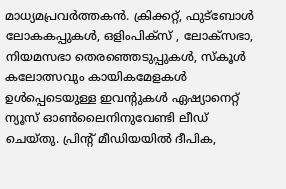മാധ്യമപ്രവര്‍ത്തകൻ. ക്രിക്കറ്റ്, ഫുട്ബോള്‍ ലോകകപ്പുകൾ, ഒളിംപിക്സ് , ലോക്സഭാ, നിയമസഭാ തെരഞ്ഞെടുപ്പുകള്‍, സ്കൂള്‍ കലോത്സവും കായികമേളകള്‍ ഉള്‍പ്പെടെയുള്ള ഇവന്‍റുകള്‍ ഏഷ്യാനെറ്റ് ന്യൂസ് ഓണ്‍ലൈനിനുവേണ്ടി ലീഡ് ചെയ്തു. പ്രിന്‍റ് മീഡിയയില്‍ ദീപിക,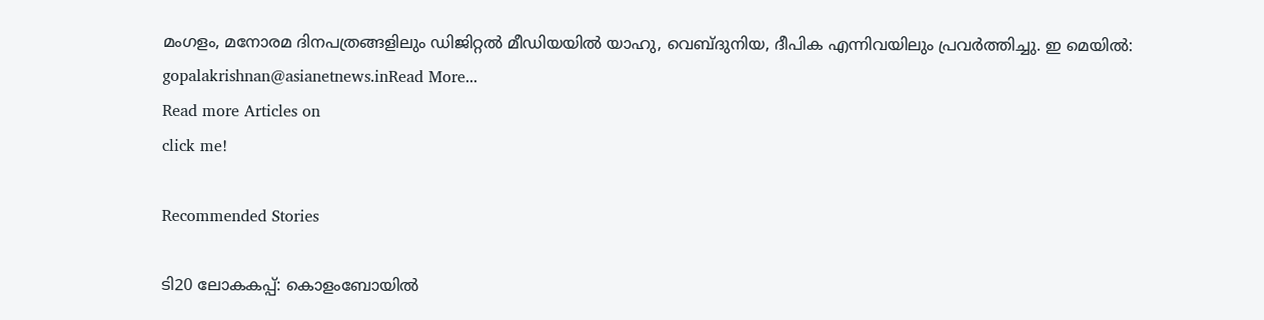മംഗളം, മനോരമ ദിനപത്രങ്ങളിലും ഡിജിറ്റൽ മീഡിയയില്‍ യാഹു, വെബ്ദുനിയ, ദീപിക എന്നിവയിലും പ്രവര്‍ത്തിച്ചു. ഇ മെയില്‍: gopalakrishnan@asianetnews.inRead More...
Read more Articles on
click me!

Recommended Stories

ടി20 ലോകകപ്പ്: കൊളംബോയില്‍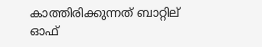കാത്തിരിക്കുന്നത് ബാറ്റില് ഓഫ്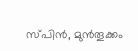സ്പിൻ, മുൻതൂക്കം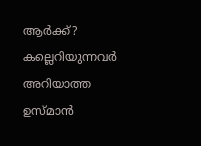ആർക്ക്?
കല്ലെറിയുന്നവർ അറിയാത്ത ഉസ്മാൻ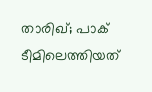താരിഖ്; പാക് ടീമിലെത്തിയത്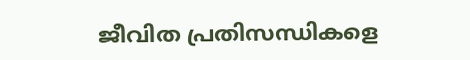ജീവിത പ്രതിസന്ധികളെ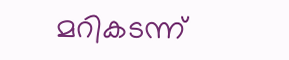മറികടന്ന്